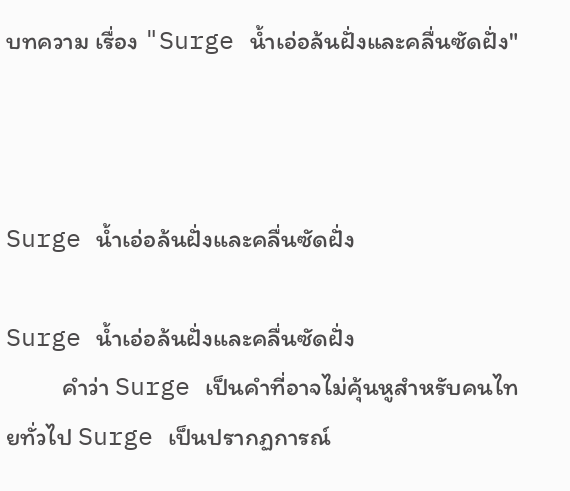บทความ เรื่อง "Surge น้ำเอ่อล้นฝั่งและคลื่นซัดฝั่ง"



Surge น้ำเอ่อล้นฝั่งและคลื่นซัดฝั่ง

Surge น้ำเอ่อล้นฝั่งและคลื่นซัดฝั่ง
          คำว่า Surge เป็นคำที่อาจไม่คุ้นหูสำหรับคนไทยทั่วไป Surge เป็นปรากฏการณ์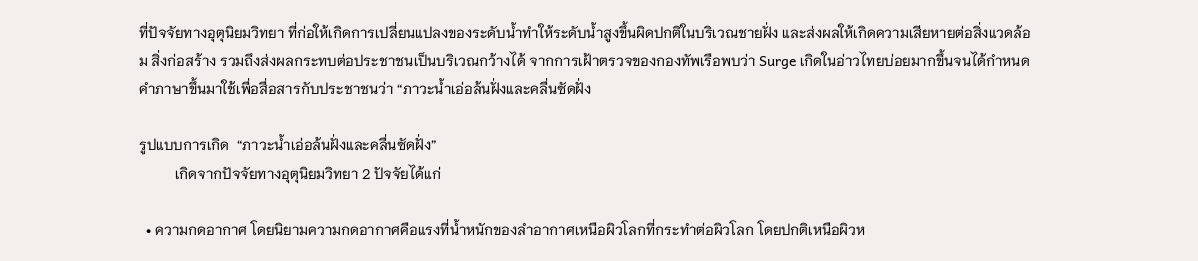ที่ปัจจัยทางอุตุนิยมวิทยา ที่ก่อให้เกิดการเปลี่ยนแปลงของระดับน้ำทำให้ระดับน้ำสูงขึ้นผิดปกติในบริเวณชายฝั่ง และส่งผลให้เกิดความเสียหายต่อสิ่งแวดล้อม สิ่งก่อสร้าง รวมถึงส่งผลกระทบต่อประชาชนเป็นบริเวณกว้างได้ จากการเฝ้าตรวจของกองทัพเรือพบว่า Surge เกิดในอ่าวไทยบ่อยมากขึ้นจนได้กำหนดคำภาษาขึ้นมาใช้เพื่อสื่อสารกับประชาชนว่า “ภาวะน้ำเอ่อล้นฝั่งและคลื่นซัดฝั่ง

รูปแบบการเกิด  “ภาวะน้ำเอ่อล้นฝั่งและคลื่นซัดฝั่ง”
          เกิดจากปัจจัยทางอุตุนิยมวิทยา 2 ปัจจัยได้แก่

  • ความกดอากาศ โดยนิยามความกดอากาศคือแรงที่น้ำหนักของลำอากาศเหนือผิวโลกที่กระทำต่อผิวโลก โดยปกติเหนือผิวห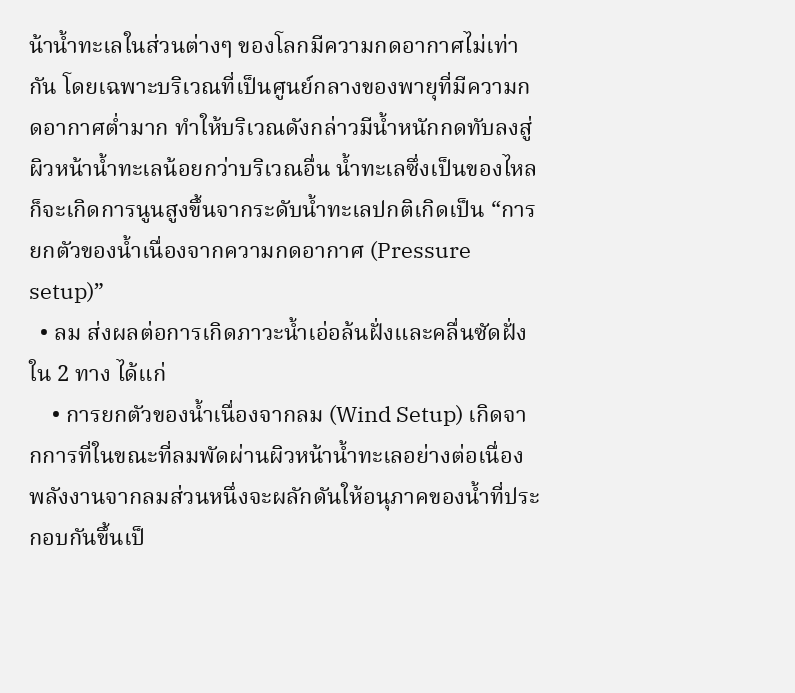น้าน้ำทะเลในส่วนต่างๆ ของโลกมีความกดอากาศไม่เท่ากัน โดยเฉพาะบริเวณที่เป็นศูนย์กลางของพายุที่มีความกดอากาศต่ำมาก ทำให้บริเวณดังกล่าวมีน้ำหนักกดทับลงสู่ผิวหน้าน้ำทะเลน้อยกว่าบริเวณอื่น น้ำทะเลซึ่งเป็นของไหลก็จะเกิดการนูนสูงขึ้นจากระดับน้ำทะเลปกติเกิดเป็น “การยกตัวของน้ำเนื่องจากความกดอากาศ (Pressure setup)”
  • ลม ส่งผลต่อการเกิดภาวะน้ำเอ่อล้นฝั่งและคลื่นซัดฝั่ง ใน 2 ทาง ได้แก่
    • การยกตัวของน้ำเนื่องจากลม (Wind Setup) เกิดจากการที่ในขณะที่ลมพัดผ่านผิวหน้าน้ำทะเลอย่างต่อเนื่อง พลังงานจากลมส่วนหนึ่งจะผลักดันให้อนุภาคของน้ำที่ประกอบกันขึ้นเป็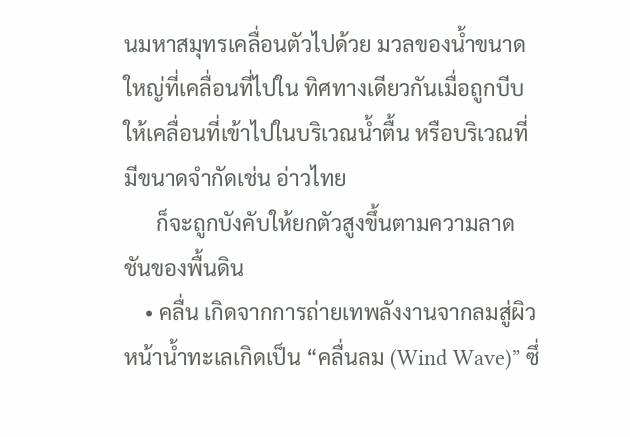นมหาสมุทรเคลื่อนตัวไปด้วย มวลของน้ำขนาดใหญ่ที่เคลื่อนที่ไปใน ทิศทางเดียวกันเมื่อถูกบีบให้เคลื่อนที่เข้าไปในบริเวณน้ำตื้น หรือบริเวณที่มีขนาดจำกัดเช่น อ่าวไทย
      ก็จะถูกบังคับให้ยกตัวสูงขึ้นตามความลาดชันของพื้นดิน
    • คลื่น เกิดจากการถ่ายเทพลังงานจากลมสู่ผิวหน้าน้ำทะเลเกิดเป็น “คลื่นลม (Wind Wave)” ซึ่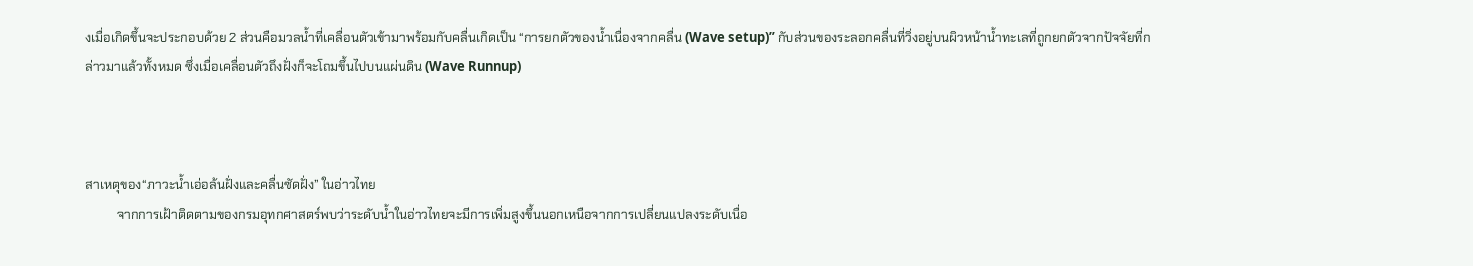งเมื่อเกิดขึ้นจะประกอบด้วย 2 ส่วนคือมวลน้ำที่เคลื่อนตัวเข้ามาพร้อมกับคลื่นเกิดเป็น “การยกตัวของน้ำเนื่องจากคลื่น (Wave setup)” กับส่วนของระลอกคลื่นที่วิ่งอยู่บนผิวหน้าน้ำทะเลที่ถูกยกตัวจากปัจจัยที่กล่าวมาแล้วทั้งหมด ซึ่งเมื่อเคลื่อนตัวถึงฝั่งก็จะโถมขึ้นไปบนแผ่นดิน (Wave Runnup)



สาเหตุของ“ภาวะน้ำเอ่อล้นฝั่งและคลื่นซัดฝั่ง” ในอ่าวไทย
          จากการเฝ้าติดตามของกรมอุทกศาสตร์พบว่าระดับน้ำในอ่าวไทยจะมีการเพิ่มสูงขึ้นนอกเหนือจากการเปลี่ยนแปลงระดับเนื่อ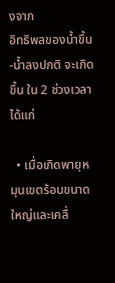งจาก
อิทธิพลของน้ำขึ้น-น้ำลงปกติ จะเกิดขึ้น ใน 2 ช่วงเวลา ได้แก่

  • เมื่อเกิดพายุหมุนเขตร้อนขนาดใหญ่และเคลื่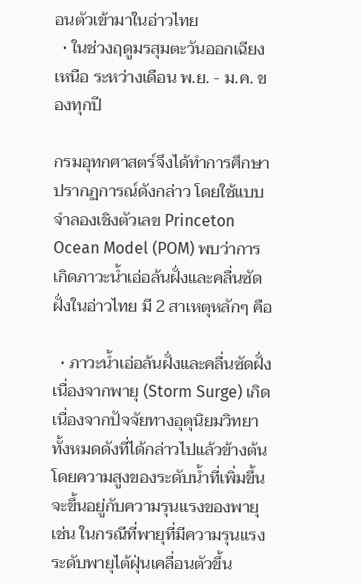อนตัวเข้ามาในอ่าวไทย
  • ในช่วงฤดูมรสุมตะวันออกเฉียงเหนือ ระหว่างเดือน พ.ย. - ม.ค. ของทุกปี

กรมอุทกศาสตร์จึงได้ทำการศึกษาปรากฏการณ์ดังกล่าว โดยใช้แบบจำลองเชิงตัวเลข Princeton Ocean Model (POM) พบว่าการเกิดภาวะน้ำเอ่อล้นฝั่งและคลื่นซัดฝั่งในอ่าวไทย มี 2 สาเหตุหลักๆ คือ

  • ภาวะน้ำเอ่อล้นฝั่งและคลื่นซัดฝั่งเนื่องจากพายุ (Storm Surge) เกิดเนื่องจากปัจจัยทางอุตุนิยมวิทยาทั้งหมดดังที่ได้กล่าวไปแล้วข้างต้น โดยความสูงของระดับน้ำที่เพิ่มขึ้นจะขึ้นอยู่กับความรุนแรงของพายุ เช่น ในกรณีที่พายุที่มีความรุนแรงระดับพายุไต้ฝุ่นเคลื่อนตัวขึ้น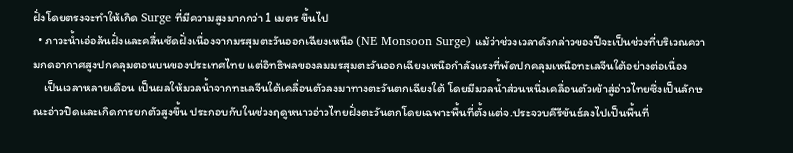ฝั่งโดยตรงจะทำให้เกิด Surge ที่มีความสูงมากกว่า 1 เมตร ขึ้นไป
  • ภาวะน้ำเอ่อล้นฝั่งและคลื่นซัดฝั่งเนื่องจากมรสุมตะวันออกเฉียงเหนือ (NE Monsoon Surge) แม้ว่าช่วงเวลาดังกล่าวของปีจะเป็นช่วงที่บริเวณความกดอากาศสูงปกคลุมตอนบนของประเทศไทย แต่อิทธิพลของลมมรสุมตะวันออกเฉียงเหนือกำลังแรงที่พัดปกคลุมเหนือทะเลจีนใต้อย่างต่อเนื่อง
    เป็นเวลาหลายเดือน เป็นผลให้มวลน้ำจากทะเลจีนใต้เคลื่อนตัวลงมาทางตะวันตกเฉียงใต้ โดยมีมวลน้ำส่วนหนึ่งเคลื่อนตัวเข้าสู่อ่าวไทยซึ่งเป็นลักษณะอ่าวปิดและเกิดการยกตัวสูงขึ้น ประกอบกับในช่วงฤดูหนาวอ่าวไทยฝั่งตะวันตกโดยเฉพาะพื้นที่ตั้งแต่จ.ประจวบคีรีขันธ์ลงไปเป็นพื้นที่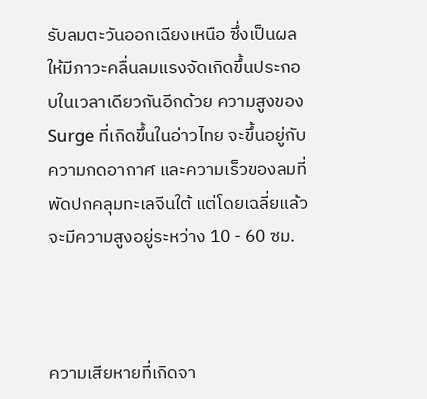รับลมตะวันออกเฉียงเหนือ ซึ่งเป็นผลให้มีภาวะคลื่นลมแรงจัดเกิดขึ้นประกอบในเวลาเดียวกันอีกด้วย ความสูงของ Surge ที่เกิดขึ้นในอ่าวไทย จะขึ้นอยู่กับความกดอากาศ และความเร็วของลมที่พัดปกคลุมทะเลจีนใต้ แต่โดยเฉลี่ยแล้วจะมีความสูงอยู่ระหว่าง 10 - 60 ซม.



ความเสียหายที่เกิดจา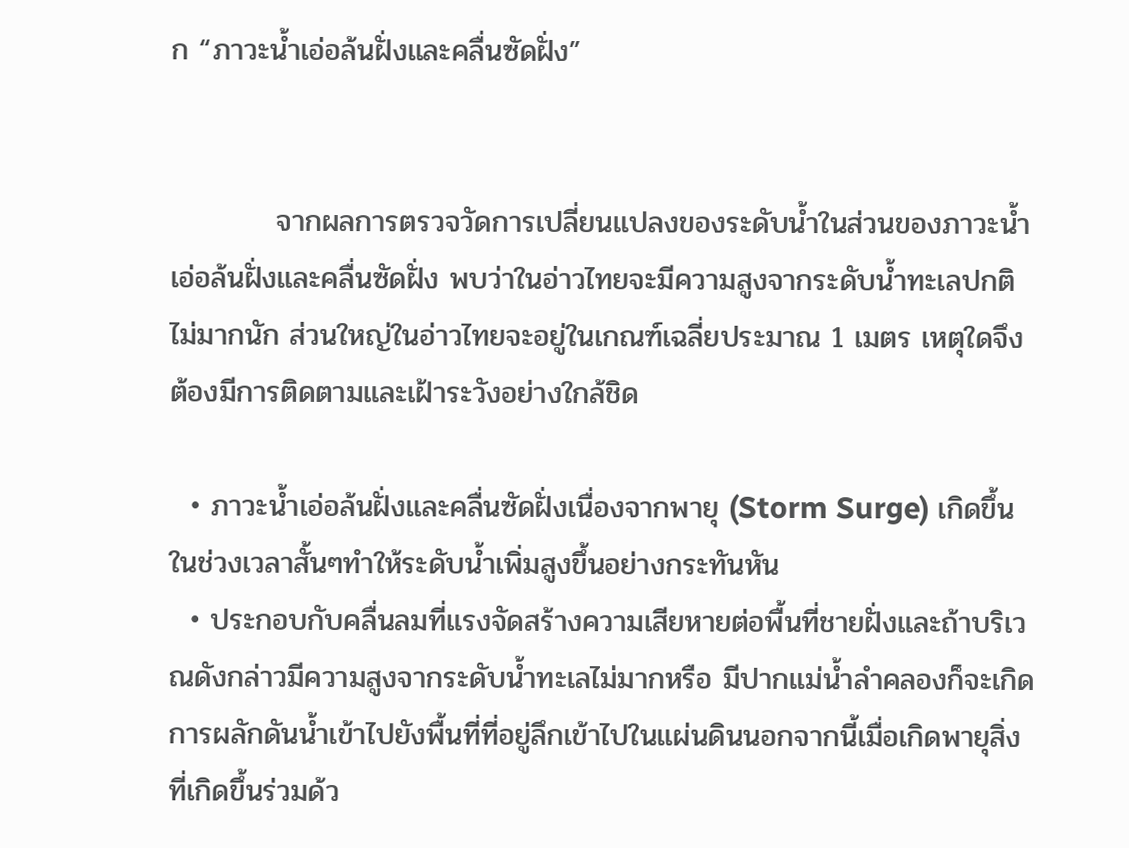ก “ภาวะน้ำเอ่อล้นฝั่งและคลื่นซัดฝั่ง”


          จากผลการตรวจวัดการเปลี่ยนแปลงของระดับน้ำในส่วนของภาวะน้ำเอ่อล้นฝั่งและคลื่นซัดฝั่ง พบว่าในอ่าวไทยจะมีความสูงจากระดับน้ำทะเลปกติไม่มากนัก ส่วนใหญ่ในอ่าวไทยจะอยู่ในเกณฑ์เฉลี่ยประมาณ 1 เมตร เหตุใดจึงต้องมีการติดตามและเฝ้าระวังอย่างใกล้ชิด

  • ภาวะน้ำเอ่อล้นฝั่งและคลื่นซัดฝั่งเนื่องจากพายุ (Storm Surge) เกิดขึ้นในช่วงเวลาสั้นๆทำให้ระดับน้ำเพิ่มสูงขึ้นอย่างกระทันหัน
  • ประกอบกับคลื่นลมที่แรงจัดสร้างความเสียหายต่อพื้นที่ชายฝั่งและถ้าบริเวณดังกล่าวมีความสูงจากระดับน้ำทะเลไม่มากหรือ มีปากแม่น้ำลำคลองก็จะเกิดการผลักดันน้ำเข้าไปยังพื้นที่ที่อยู่ลึกเข้าไปในแผ่นดินนอกจากนี้เมื่อเกิดพายุสิ่งที่เกิดขึ้นร่วมด้ว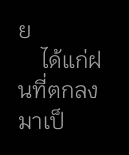ย
    ได้แก่ฝนที่ตกลงมาเป็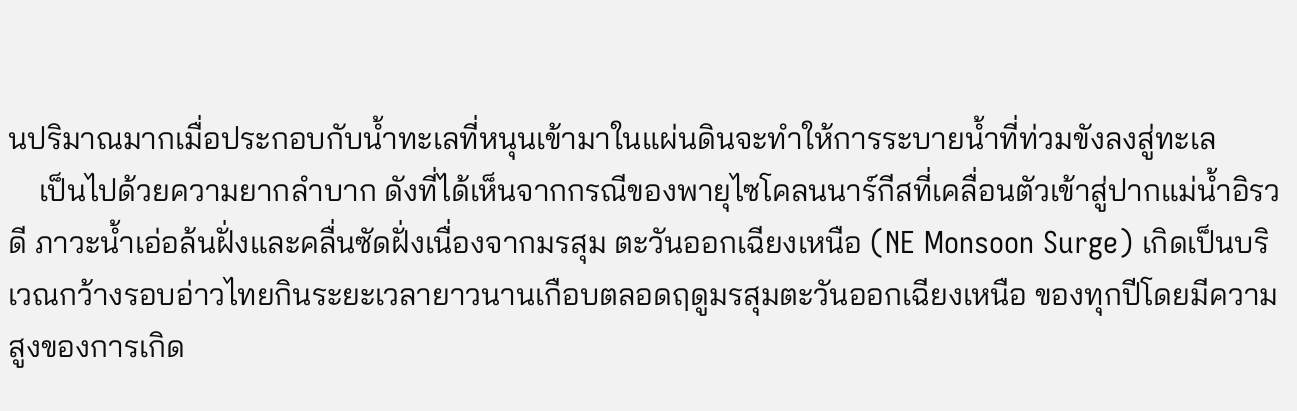นปริมาณมากเมื่อประกอบกับน้ำทะเลที่หนุนเข้ามาในแผ่นดินจะทำให้การระบายน้ำที่ท่วมขังลงสู่ทะเล
    เป็นไปด้วยความยากลำบาก ดังที่ได้เห็นจากกรณีของพายุไซโคลนนาร์กีสที่เคลื่อนตัวเข้าสู่ปากแม่น้ำอิรวดี ภาวะน้ำเอ่อล้นฝั่งและคลื่นซัดฝั่งเนื่องจากมรสุม ตะวันออกเฉียงเหนือ (NE Monsoon Surge) เกิดเป็นบริเวณกว้างรอบอ่าวไทยกินระยะเวลายาวนานเกือบตลอดฤดูมรสุมตะวันออกเฉียงเหนือ ของทุกปีโดยมีความสูงของการเกิด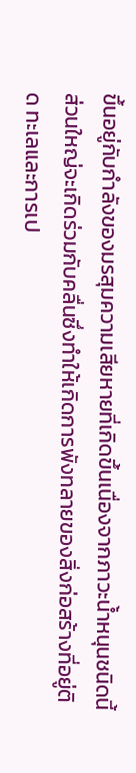ขึ้นอยู่กับกำลังของมรสุมความเสียหายที่เกิดขึ้นเนื่องจากภาวะน้ำหนุนชนิดนี้ส่วนใหญ่จะเกิดร่วมกับคลื่นซึ่งทำให้เกิดการพังทลายของสิ่งก่อสร้างที่อยู่ติด ทะเลและการเป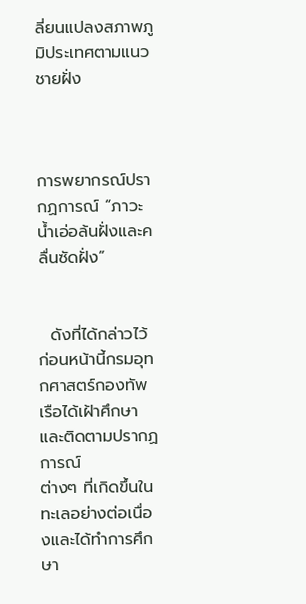ลี่ยนแปลงสภาพภูมิประเทศตามแนวชายฝั่ง



การพยากรณ์ปรากฏการณ์ “ภาวะน้ำเอ่อล้นฝั่งและคลื่นซัดฝั่ง”


  ดังที่ได้กล่าวไว้ก่อนหน้านี้กรมอุทกศาสตร์กองทัพเรือได้เฝ้าศึกษาและติดตามปรากฏการณ์
ต่างๆ ที่เกิดขึ้นในทะเลอย่างต่อเนื่องและได้ทำการศึกษา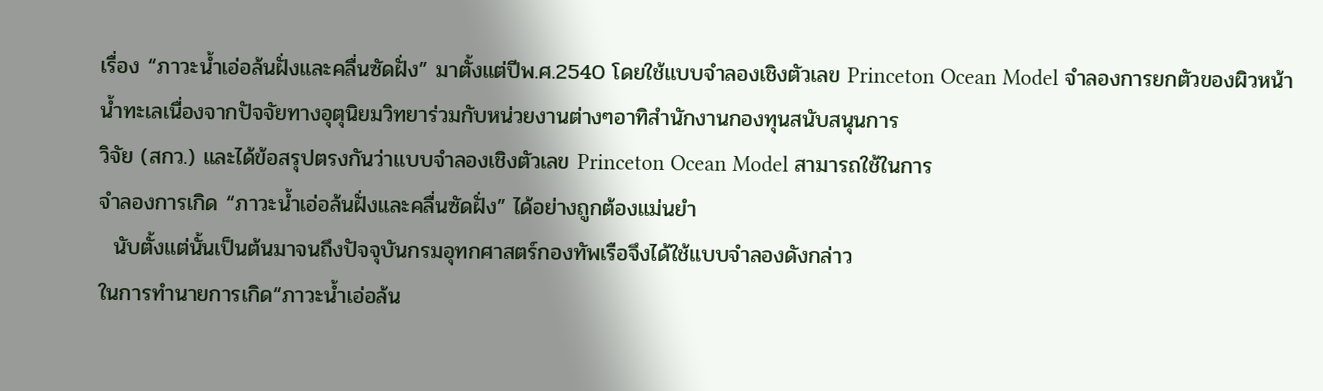เรื่อง “ภาวะน้ำเอ่อล้นฝั่งและคลื่นซัดฝั่ง” มาตั้งแต่ปีพ.ศ.2540 โดยใช้แบบจำลองเชิงตัวเลข Princeton Ocean Model จำลองการยกตัวของผิวหน้า
น้ำทะเลเนื่องจากปัจจัยทางอุตุนิยมวิทยาร่วมกับหน่วยงานต่างๆอาทิสำนักงานกองทุนสนับสนุนการ
วิจัย (สกว.) และได้ข้อสรุปตรงกันว่าแบบจำลองเชิงตัวเลข Princeton Ocean Model สามารถใช้ในการ
จำลองการเกิด “ภาวะน้ำเอ่อล้นฝั่งและคลื่นซัดฝั่ง” ได้อย่างถูกต้องแม่นยำ
  นับตั้งแต่นั้นเป็นต้นมาจนถึงปัจจุบันกรมอุทกศาสตร์กองทัพเรือจึงได้ใช้แบบจำลองดังกล่าว
ในการทำนายการเกิด“ภาวะน้ำเอ่อล้น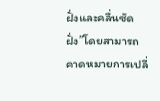ฝั่งและคลื่นซัดฝั่ง”โดยสามารถคาดหมายการเปลี่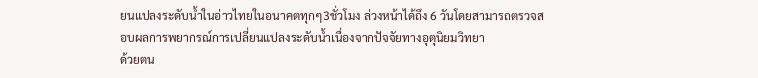ยนแปลงระดับน้ำในอ่าวไทยในอนาคตทุกๆ3ชั่วโมง ล่วงหน้าได้ถึง 6 วันโดยสามารถตรวจสอบผลการพยากรณ์การเปลี่ยนแปลงระดับน้ำเนื่องจากปัจจัยทางอุตุนิยมวิทยา
ด้วยตน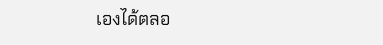เองได้ตลอ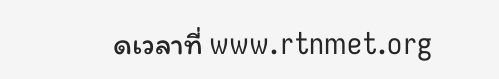ดเวลาที่ www.rtnmet.org